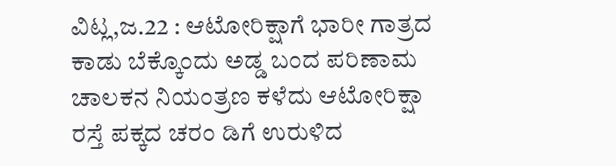ವಿಟ್ಲ,ಜ.22 : ಆಟೋರಿಕ್ಷಾಗೆ ಭಾರೀ ಗಾತ್ರದ ಕಾಡು ಬೆಕ್ಕೊಂದು ಅಡ್ಡ ಬಂದ ಪರಿಣಾಮ ಚಾಲಕನ ನಿಯಂತ್ರಣ ಕಳೆದು ಆಟೋರಿಕ್ಷಾ ರಸ್ತೆ ಪಕ್ಕದ ಚರಂ ಡಿಗೆ ಉರುಳಿದ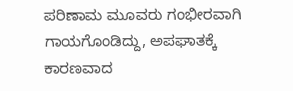ಪರಿಣಾಮ ಮೂವರು ಗಂಭೀರವಾಗಿ ಗಾಯಗೊಂಡಿದ್ದು, ಅಪಘಾತಕ್ಕೆ ಕಾರಣವಾದ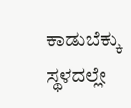ಕಾಡುಬೆಕ್ಕು ಸ್ಥಳದಲ್ಲೇ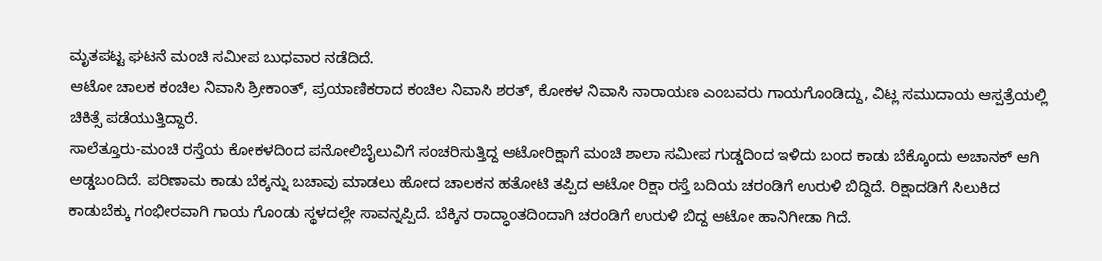ಮೃತಪಟ್ಟ ಘಟನೆ ಮಂಚಿ ಸಮೀಪ ಬುಧವಾರ ನಡೆದಿದೆ.
ಆಟೋ ಚಾಲಕ ಕಂಚಿಲ ನಿವಾಸಿ ಶ್ರೀಕಾಂತ್, ಪ್ರಯಾಣಿಕರಾದ ಕಂಚಿಲ ನಿವಾಸಿ ಶರತ್, ಕೋಕಳ ನಿವಾಸಿ ನಾರಾಯಣ ಎಂಬವರು ಗಾಯಗೊಂಡಿದ್ದು, ವಿಟ್ಲ ಸಮುದಾಯ ಆಸ್ಪತ್ರೆಯಲ್ಲಿ ಚಿಕಿತ್ಸೆ ಪಡೆಯುತ್ತಿದ್ದಾರೆ.
ಸಾಲೆತ್ತೂರು-ಮಂಚಿ ರಸ್ತೆಯ ಕೋಕಳದಿಂದ ಪನೋಲಿಬೈಲುವಿಗೆ ಸಂಚರಿಸುತ್ತಿದ್ದ ಆಟೋರಿಕ್ಷಾಗೆ ಮಂಚಿ ಶಾಲಾ ಸಮೀಪ ಗುಡ್ಡದಿಂದ ಇಳಿದು ಬಂದ ಕಾಡು ಬೆಕ್ಕೊಂದು ಅಚಾನಕ್ ಆಗಿ ಅಡ್ಡಬಂದಿದೆ. ಪರಿಣಾಮ ಕಾಡು ಬೆಕ್ಕನ್ನು ಬಚಾವು ಮಾಡಲು ಹೋದ ಚಾಲಕನ ಹತೋಟಿ ತಪ್ಪಿದ ಆಟೋ ರಿಕ್ಷಾ ರಸ್ತೆ ಬದಿಯ ಚರಂಡಿಗೆ ಉರುಳಿ ಬಿದ್ದಿದೆ. ರಿಕ್ಷಾದಡಿಗೆ ಸಿಲುಕಿದ ಕಾಡುಬೆಕ್ಕು ಗಂಭೀರವಾಗಿ ಗಾಯ ಗೊಂಡು ಸ್ಥಳದಲ್ಲೇ ಸಾವನ್ನಪ್ಪಿದೆ. ಬೆಕ್ಕಿನ ರಾದ್ಧಾಂತದಿಂದಾಗಿ ಚರಂಡಿಗೆ ಉರುಳಿ ಬಿದ್ದ ಆಟೋ ಹಾನಿಗೀಡಾ ಗಿದೆ.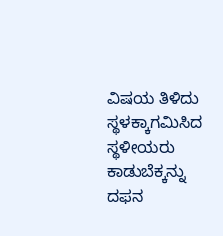ವಿಷಯ ತಿಳಿದು ಸ್ಥಳಕ್ಕಾಗಮಿಸಿದ ಸ್ಥಳೀಯರು ಕಾಡುಬೆಕ್ಕನ್ನು ದಫನ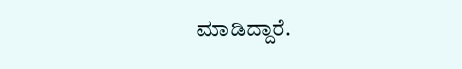ಮಾಡಿದ್ದಾರೆ.